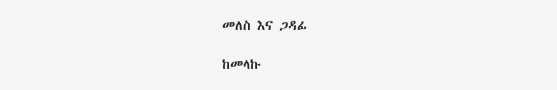መለስ እና ጋዳፊ

ከመላኩ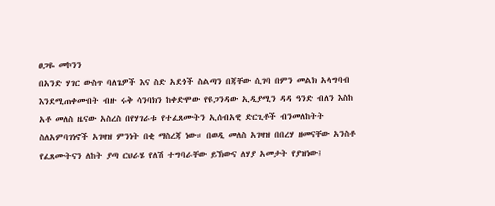ፀጋዬ መኮንን
በአንድ ሃገር ውስጥ ባለጌዎች እና ስድ አደጎች ስልጣን በጃቸው ሲገባ በምን መልክ አላግባብ እንደሚጠቀሙበት ብዙ ሩቅ ሳንባክን ከቀድሞው የዩጋንዳው ኢዲያሚን ዳዳ ዓንድ ብለን እስከ አቶ መለስ ዜናው አስረስ በየሃገራቱ የተፈጸሙትን ኢሰብአዊ ድርጊቶች ብንመለከትት ስለአምባገነኖች አገዛዝ ምንነት በቂ ማስረጃ ነው። በወዲ መለስ አገዛዝ በበረሃ ዘመናቸው አንስቶ የፈጸሙትናን ለከት ያጣ ርህራሄ የለሽ ተግባራቸው ይኽውና ለሃያ አመታት የያዝነው፤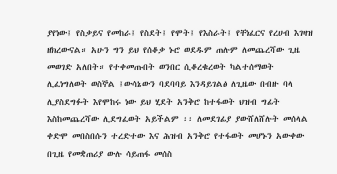ያየነው፤ የስቃይና የመከራ፤ የስደት፤ የሞት፤ የእስራት፤ የቸነፈርና የረሀብ እገዛዝ ዘክረውናል። አሁን ግን ይህ የሰቆቃ ኑሮ ወደዱም ጠሉም ለመጨረሻው ጊዜ መወገድ አለበት። የተቀመጡበት ወንበር ሲቆረቁረወት ካልተሰማወት ሊፈነግለወት ወስኞል ፤ውሳኔውን ባደባባይ እንዳይገልፅ ለጊዜው በብዙ ባላ ሊያስደግፉት እየሞከሩ ነው ይህ ሂደት አንቅሮ ከተፋወት ህዝብ ግፊት እስከመጨረሻው ሊደግፈወት አይችልም ፡፡ ለመደገፊያ ያውሸለሸሉት መሰላል ቀድሞ መበስበሱን ተረድተው እና ሕዝብ አንቅሮ የተፋወት መሆኑን አውቀው በጊዜ የመቋጠሪያ ውሉ ሳይጠፋ መሰስ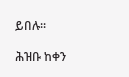ይበሉ፡፡

ሕዝቡ ከቀን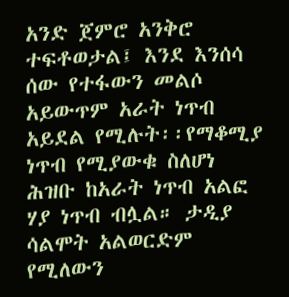አንድ ጀምሮ አንቅሮ ተፍቶወታል፤ እንደ እንሰሳ ሰው የተፋውን መልሶ አይውጥም አራት ነጥብ አይደል የሚሉት፡፡የማቆሚያ ነጥብ የሚያውቁ ስለሆነ ሕዝቡ ከአራት ነጥብ አልፎ ሃያ ነጥብ ብሏል። ታዲያ ሳልሞት አልወርድም የሚለውን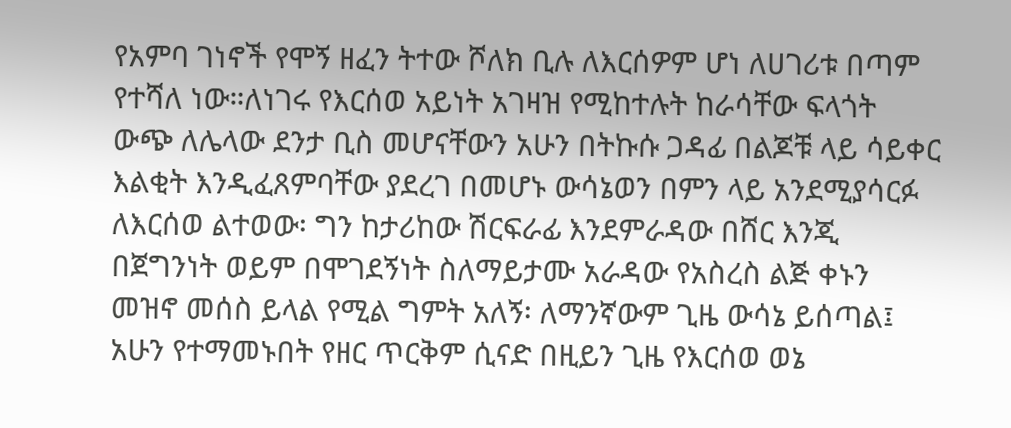የአምባ ገነኖች የሞኝ ዘፈን ትተው ሾለክ ቢሉ ለእርሰዎም ሆነ ለሀገሪቱ በጣም የተሻለ ነው።ለነገሩ የእርሰወ አይነት አገዛዝ የሚከተሉት ከራሳቸው ፍላጎት ውጭ ለሌላው ደንታ ቢስ መሆናቸውን አሁን በትኩሱ ጋዳፊ በልጆቹ ላይ ሳይቀር እልቂት እንዲፈጸምባቸው ያደረገ በመሆኑ ውሳኔወን በምን ላይ አንደሚያሳርፉ ለእርሰወ ልተወው፡ ግን ከታሪከው ሽርፍራፊ እንደምራዳው በሸር እንጂ በጀግንነት ወይም በሞገደኝነት ስለማይታሙ አራዳው የአስረስ ልጅ ቀኑን መዝኖ መሰስ ይላል የሚል ግምት አለኝ፡ ለማንኛውም ጊዜ ውሳኔ ይሰጣል፤ አሁን የተማመኑበት የዘር ጥርቅም ሲናድ በዚይን ጊዜ የእርሰወ ወኔ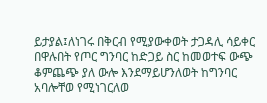ይታያል፤ለነገሩ በቅርብ የሚያውቀወት ታጋዳሊ ሳይቀር በዋሉበት የጦር ግንባር ከድጋይ ስር ከመወተፍ ውጭ ቆምጨጭ ያለ ውሎ እንደማይሆንለወት ከግንባር አባሎቸወ የሚነገርለወ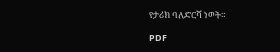የታሪክ ባለድርሻ ነወት።

PDF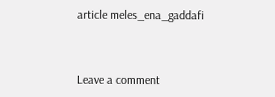article meles_ena_gaddafi



Leave a comment